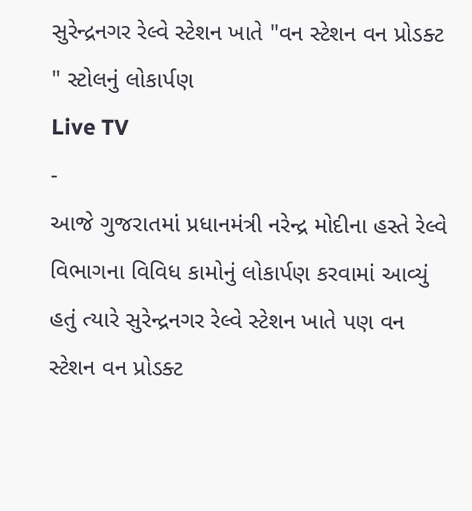સુરેન્દ્રનગર રેલ્વે સ્ટેશન ખાતે "વન સ્ટેશન વન પ્રોડક્ટ " સ્ટોલનું લોકાર્પણ
Live TV
-
આજે ગુજરાતમાં પ્રધાનમંત્રી નરેન્દ્ર મોદીના હસ્તે રેલ્વે વિભાગના વિવિધ કામોનું લોકાર્પણ કરવામાં આવ્યું હતું ત્યારે સુરેન્દ્રનગર રેલ્વે સ્ટેશન ખાતે પણ વન સ્ટેશન વન પ્રોડક્ટ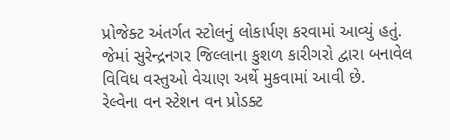પ્રોજેક્ટ અંતર્ગત સ્ટોલનું લોકાર્પણ કરવામાં આવ્યું હતું. જેમાં સુરેન્દ્રનગર જિલ્લાના કુશળ કારીગરો દ્વારા બનાવેલ વિવિધ વસ્તુઓ વેચાણ અર્થે મુકવામાં આવી છે.
રેલ્વેના વન સ્ટેશન વન પ્રોડક્ટ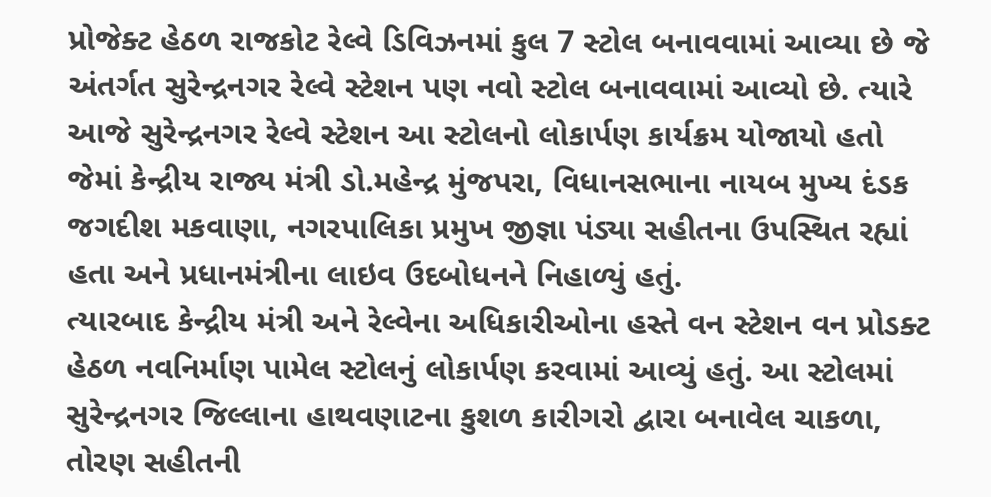પ્રોજેક્ટ હેઠળ રાજકોટ રેલ્વે ડિવિઝનમાં કુલ 7 સ્ટોલ બનાવવામાં આવ્યા છે જે અંતર્ગત સુરેન્દ્રનગર રેલ્વે સ્ટેશન પણ નવો સ્ટોલ બનાવવામાં આવ્યો છે. ત્યારે આજે સુરેન્દ્રનગર રેલ્વે સ્ટેશન આ સ્ટોલનો લોકાર્પણ કાર્યક્રમ યોજાયો હતો જેમાં કેન્દ્રીય રાજ્ય મંત્રી ડો.મહેન્દ્ર મુંજપરા, વિધાનસભાના નાયબ મુખ્ય દંડક જગદીશ મકવાણા, નગરપાલિકા પ્રમુખ જીજ્ઞા પંડ્યા સહીતના ઉપસ્થિત રહ્યાં હતા અને પ્રધાનમંત્રીના લાઇવ ઉદબોધનને નિહાળ્યું હતું.
ત્યારબાદ કેન્દ્રીય મંત્રી અને રેલ્વેના અધિકારીઓના હસ્તે વન સ્ટેશન વન પ્રોડક્ટ હેઠળ નવનિર્માણ પામેલ સ્ટોલનું લોકાર્પણ કરવામાં આવ્યું હતું. આ સ્ટોલમાં સુરેન્દ્રનગર જિલ્લાના હાથવણાટના કુશળ કારીગરો દ્વારા બનાવેલ ચાકળા, તોરણ સહીતની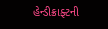હેન્ડીક્રાફ્ટની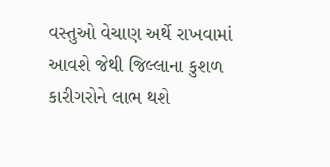વસ્તુઓ વેચાણ અર્થે રાખવામાં આવશે જેથી જિલ્લાના કુશળ કારીગરોને લાભ થશે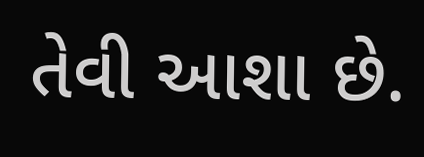તેવી આશા છે.